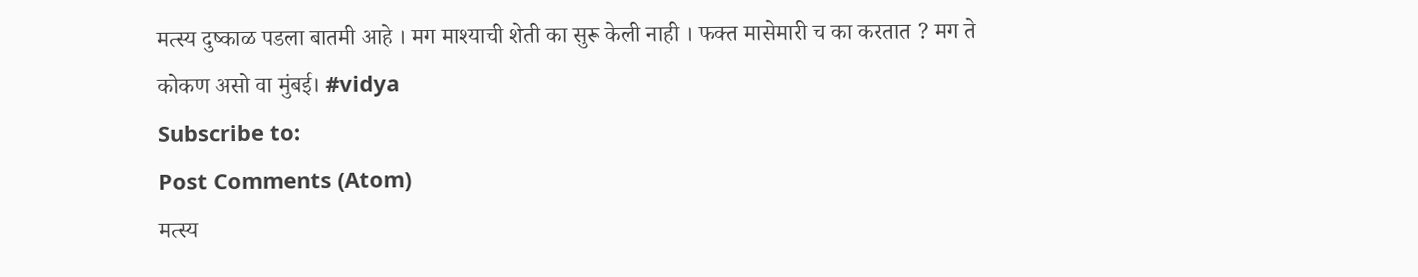मत्स्य दुष्काळ पडला बातमी आहे । मग माश्याची शेती का सुरू केली नाही । फक्त मासेमारी च का करतात ? मग ते कोकण असो वा मुंबई। #vidya
Subscribe to:
Post Comments (Atom)
मत्स्य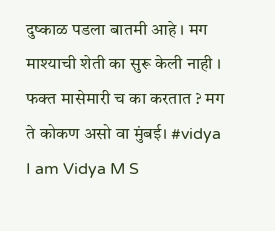दुष्काळ पडला बातमी आहे । मग माश्याची शेती का सुरू केली नाही । फक्त मासेमारी च का करतात ? मग ते कोकण असो वा मुंबई। #vidya
I am Vidya M S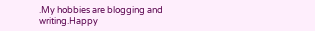.My hobbies are blogging and writing.Happy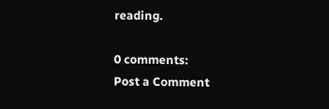reading.

0 comments:
Post a Comment